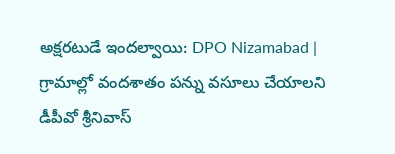అక్షరటుడే ఇందల్వాయి: DPO Nizamabad | గ్రామాల్లో వందశాతం పన్ను వసూలు చేయాలని డీపీవో శ్రీనివాస్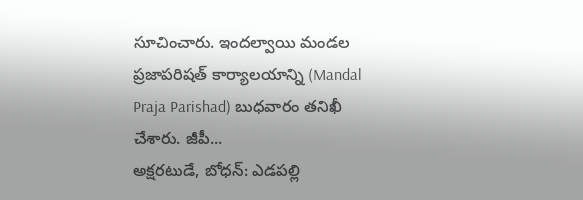సూచించారు. ఇందల్వాయి మండల ప్రజాపరిషత్ కార్యాలయాన్ని (Mandal Praja Parishad) బుధవారం తనిఖీ చేశారు. జీపీ...
అక్షరటుడే, బోధన్: ఎడపల్లి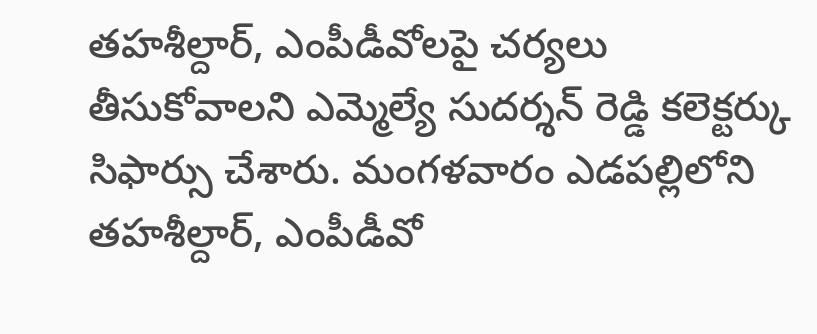తహశీల్దార్, ఎంపీడీవోలపై చర్యలు తీసుకోవాలని ఎమ్మెల్యే సుదర్శన్ రెడ్డి కలెక్టర్కు సిఫార్సు చేశారు. మంగళవారం ఎడపల్లిలోని తహశీల్దార్, ఎంపీడీవో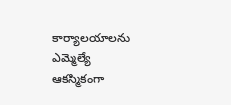కార్యాలయాలను ఎమ్మెల్యే ఆకస్మికంగా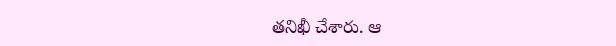తనిఖీ చేశారు. ఆ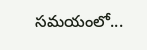సమయంలో...